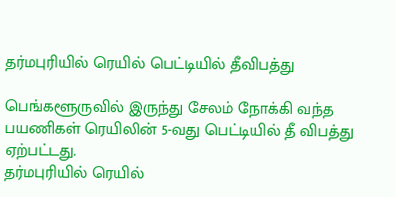தர்மபுரியில் ரெயில் பெட்டியில் தீவிபத்து

பெங்களூருவில் இருந்து சேலம் நோக்கி வந்த பயணிகள் ரெயிலின் 5-வது பெட்டியில் தீ விபத்து ஏற்பட்டது.
தர்மபுரியில் ரெயில்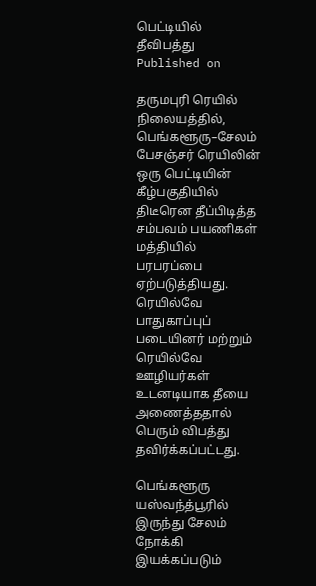பெட்டியில்  தீவிபத்து
Published on

தருமபுரி ரெயில் நிலையத்தில், பெங்களூரு–சேலம் பேசஞ்சர் ரெயிலின் ஒரு பெட்டியின் கீழ்பகுதியில் திடீரென தீப்பிடித்த சம்பவம் பயணிகள் மத்தியில் பரபரப்பை ஏற்படுத்தியது. ரெயில்வே பாதுகாப்புப் படையினர் மற்றும் ரெயில்வே ஊழியர்கள் உடனடியாக தீயை அணைத்ததால் பெரும் விபத்து தவிர்க்கப்பட்டது.

பெங்களூரு யஸ்வந்த்பூரில் இருந்து சேலம் நோக்கி இயக்கப்படும்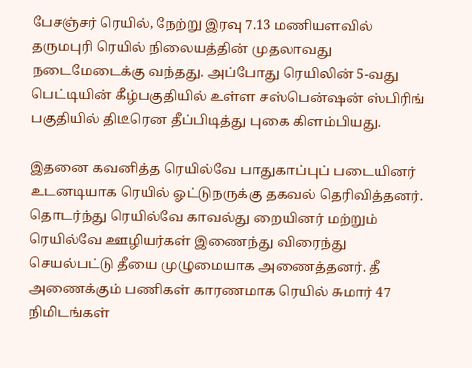பேசஞ்சர் ரெயில், நேற்று இரவு 7.13 மணியளவில் தருமபுரி ரெயில் நிலையத்தின் முதலாவது நடைமேடைக்கு வந்தது. அப்போது ரெயிலின் 5-வது பெட்டியின் கீழ்பகுதியில் உள்ள சஸ்பென்ஷன் ஸ்பிரிங் பகுதியில் திடீரென தீப்பிடித்து புகை கிளம்பியது.

இதனை கவனித்த ரெயில்வே பாதுகாப்புப் படையினர் உடனடியாக ரெயில் ஓட்டுநருக்கு தகவல் தெரிவித்தனர். தொடர்ந்து ரெயில்வே காவல்து றையினர் மற்றும் ரெயில்வே ஊழியர்கள் இணைந்து விரைந்து செயல்பட்டு தீயை முழுமையாக அணைத்தனர். தீ அணைக்கும் பணிகள் காரணமாக ரெயில் சுமார் 47 நிமிடங்கள்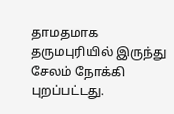தாமதமாக தருமபுரியில் இருந்து சேலம் நோக்கி புறப்பட்டது.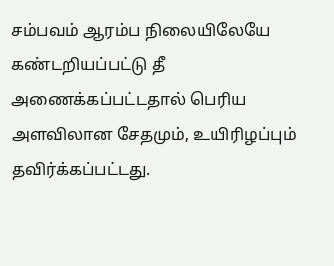சம்பவம் ஆரம்ப நிலையிலேயே கண்டறியப்பட்டு தீ அணைக்கப்பட்டதால் பெரிய அளவிலான சேதமும், உயிரிழப்பும் தவிர்க்கப்பட்டது.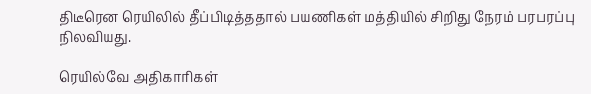திடீரென ரெயிலில் தீப்பிடித்ததால் பயணிகள் மத்தியில் சிறிது நேரம் பரபரப்பு நிலவியது.

ரெயில்வே அதிகாரிகள்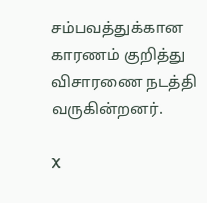சம்பவத்துக்கான காரணம் குறித்து விசாரணை நடத்தி வருகின்றனர்.

X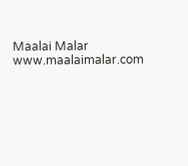Maalai Malar
www.maalaimalar.com